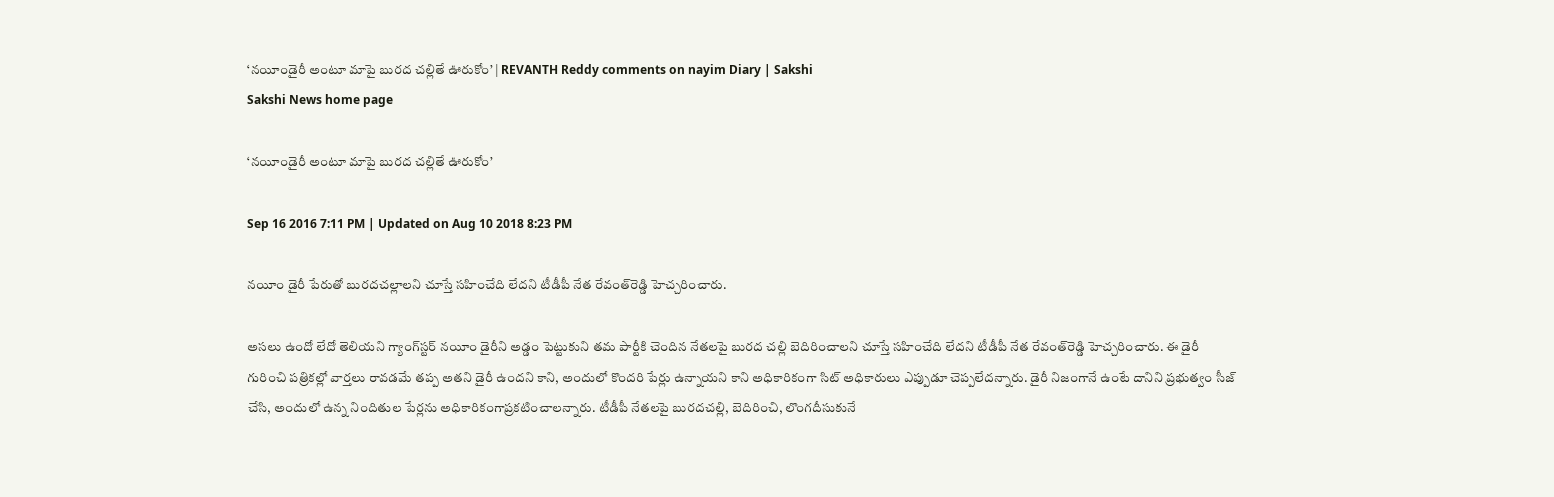‘నయీండైరీ అంటూ మాపై బురద చల్లితే ఊరుకోం’ | REVANTH Reddy comments on nayim Diary | Sakshi
Sakshi News home page

‘నయీండైరీ అంటూ మాపై బురద చల్లితే ఊరుకోం’

Sep 16 2016 7:11 PM | Updated on Aug 10 2018 8:23 PM

నయీం డైరీ పేరుతో బురదచల్లాలని చూస్తే సహించేది లేదని టీడీపీ నేత రేవంత్‌రెడ్డి హెచ్చరించారు.

అసలు ఉందో లేదో తెలియని గ్యాంగ్‌స్టర్ నయీం డైరీని అడ్డం పెట్టుకుని తమ పార్టీకి చెందిన నేతలపై బురద చల్లి బెదిరించాలని చూస్తే సహించేది లేదని టీడీపీ నేత రేవంత్‌రెడ్డి హెచ్చరించారు. ఈ డైరీ గురించి పత్రికల్లో వార్తలు రావడమే తప్ప అతని డైరీ ఉందని కాని, అందులో కొందరి పేర్లు ఉన్నాయని కాని అధికారికంగా సిట్ అధికారులు ఎప్పుడూ చెప్పలేదన్నారు. డైరీ నిజంగానే ఉంటే దానిని ప్రభుత్వం సీజ్ చేసి, అందులో ఉన్న నిందితుల పేర్లను అధికారికంగాప్రకటించాలన్నారు. టీడీపీ నేతలపై బురదచల్లి, బెదిరించి, లొంగదీసుకునే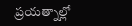ప్రయత్నాల్లో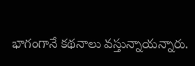భాగంగానే కథనాలు వస్తున్నాయన్నారు.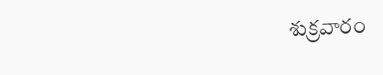శుక్రవారం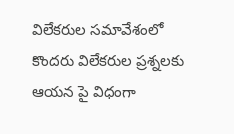విలేకరుల సమావేశంలో కొందరు విలేకరుల ప్రశ్నలకు ఆయన పై విధంగా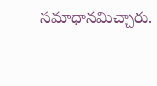సమాధానమిచ్చారు.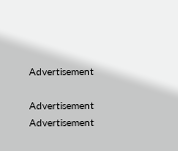Advertisement

Advertisement
Advertisement